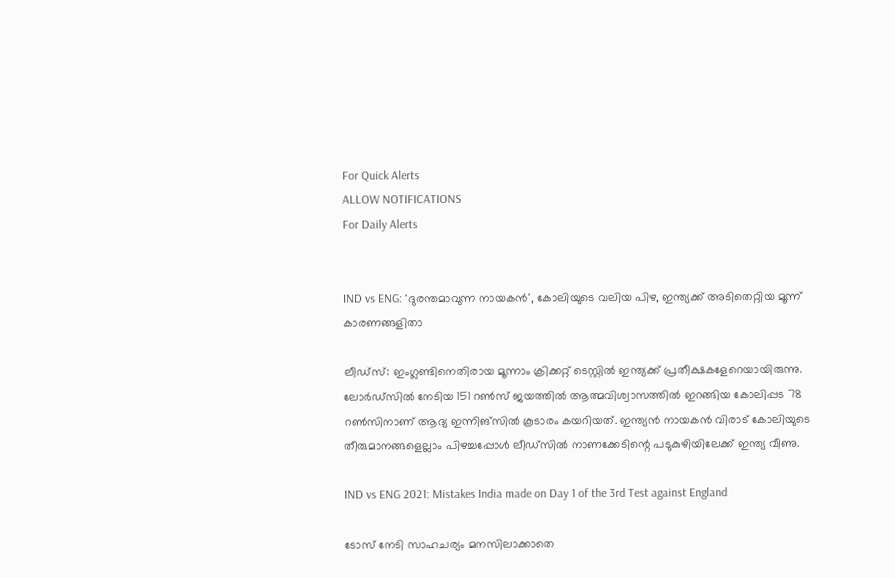For Quick Alerts
ALLOW NOTIFICATIONS
For Daily Alerts


IND vs ENG: 'ദുരന്തമാവുന്ന നായകന്‍', കോലിയുടെ വലിയ പിഴ, ഇന്ത്യക്ക് അടിതെറ്റിയ മൂന്ന് കാരണങ്ങളിതാ

ലീഡ്‌സ്: ഇംഗ്ലണ്ടിനെതിരായ മൂന്നാം ക്രിക്കറ്റ് ടെസ്റ്റില്‍ ഇന്ത്യക്ക് പ്രതീക്ഷകളേറെയായിരുന്നു. ലോര്‍ഡ്‌സില്‍ നേടിയ 151 റണ്‍സ് ജയത്തില്‍ ആത്മവിശ്വാസത്തില്‍ ഇറങ്ങിയ കോലിപ്പട 78 റണ്‍സിനാണ് ആദ്യ ഇന്നിങ്‌സില്‍ കൂടാരം കയറിയത്. ഇന്ത്യന്‍ നായകന്‍ വിരാട് കോലിയുടെ തീരുമാനങ്ങളെല്ലാം പിഴച്ചപ്പോള്‍ ലീഡ്‌സില്‍ നാണക്കേടിന്റെ പടുകുഴിയിലേക്ക് ഇന്ത്യ വീണു.

IND vs ENG 2021: Mistakes India made on Day 1 of the 3rd Test against England

ടോസ് നേടി സാഹചര്യം മനസിലാക്കാതെ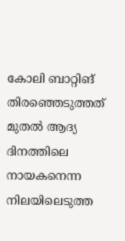കോലി ബാറ്റിങ് തിരഞ്ഞെടുത്തത് മുതല്‍ ആദ്യ ദിനത്തിലെ നായകനെന്ന നിലയിലെടുത്ത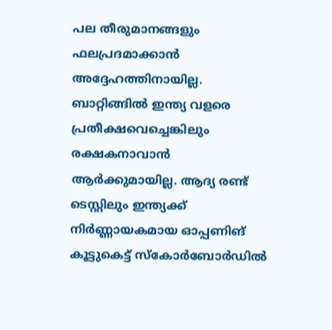പല തീരുമാനങ്ങളും ഫലപ്രദമാക്കാന്‍ അദ്ദേഹത്തിനായില്ല. ബാറ്റിങ്ങില്‍ ഇന്ത്യ വളരെ പ്രതീക്ഷവെച്ചെങ്കിലും രക്ഷകനാവാന്‍ ആര്‍ക്കുമായില്ല. ആദ്യ രണ്ട് ടെസ്റ്റിലും ഇന്ത്യക്ക് നിര്‍ണ്ണായകമായ ഓപ്പണിങ് കൂട്ടുകെട്ട് സ്‌കോര്‍ബോര്‍ഡില്‍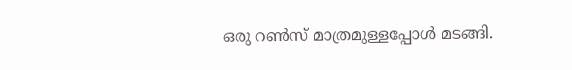ഒരു റണ്‍സ് മാത്രമുള്ളപ്പോള്‍ മടങ്ങി.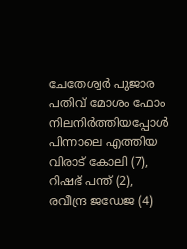ചേതേശ്വര്‍ പുജാര പതിവ് മോശം ഫോം നിലനിര്‍ത്തിയപ്പോള്‍ പിന്നാലെ എത്തിയ വിരാട് കോലി (7), റിഷഭ് പന്ത് (2), രവീന്ദ്ര ജഡേജ (4)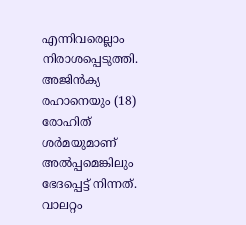എന്നിവരെല്ലാം നിരാശപ്പെടുത്തി. അജിന്‍ക്യ രഹാനെയും (18) രോഹിത് ശര്‍മയുമാണ് അല്‍പ്പമെങ്കിലും ഭേദപ്പെട്ട് നിന്നത്. വാലറ്റം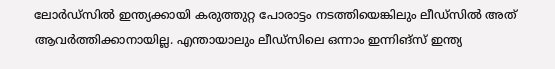ലോര്‍ഡ്‌സില്‍ ഇന്ത്യക്കായി കരുത്തുറ്റ പോരാട്ടം നടത്തിയെങ്കിലും ലീഡ്‌സില്‍ അത് ആവര്‍ത്തിക്കാനായില്ല. എന്തായാലും ലീഡ്‌സിലെ ഒന്നാം ഇന്നിങ്‌സ് ഇന്ത്യ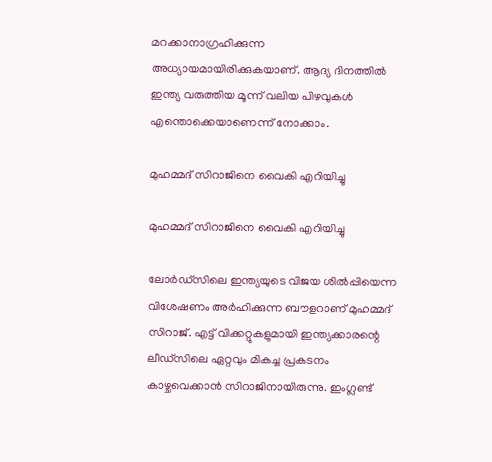മറക്കാനാഗ്രഹിക്കുന്ന അധ്യായമായിരിക്കുകയാണ്. ആദ്യ ദിനത്തില്‍ ഇന്ത്യ വരുത്തിയ മൂന്ന് വലിയ പിഴവുകള്‍ എന്തൊക്കെയാണെന്ന് നോക്കാം.

മുഹമ്മദ് സിറാജിനെ വൈകി എറിയിച്ചു

മുഹമ്മദ് സിറാജിനെ വൈകി എറിയിച്ചു

ലോര്‍ഡ്‌സിലെ ഇന്ത്യയുടെ വിജയ ശില്‍പ്പിയെന്ന വിശേഷണം അര്‍ഹിക്കുന്ന ബൗളറാണ് മുഹമ്മദ് സിറാജ്. എട്ട് വിക്കറ്റുകളുമായി ഇന്ത്യക്കാരന്റെ ലീഡ്‌സിലെ ഏറ്റവും മികച്ച പ്രകടനം കാഴ്ചവെക്കാന്‍ സിറാജിനായിരുന്നു. ഇംഗ്ലണ്ട്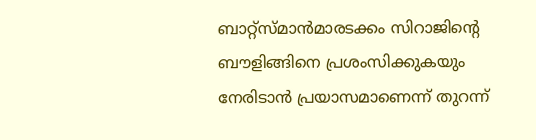ബാറ്റ്‌സ്മാന്‍മാരടക്കം സിറാജിന്റെ ബൗളിങ്ങിനെ പ്രശംസിക്കുകയും നേരിടാന്‍ പ്രയാസമാണെന്ന് തുറന്ന്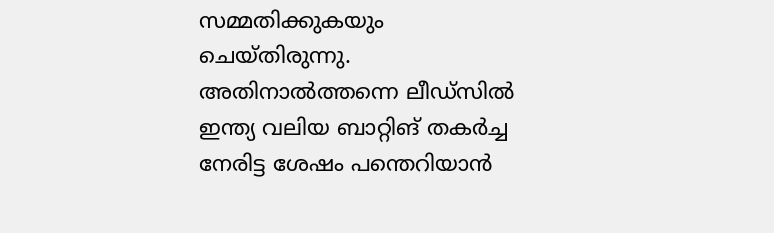സമ്മതിക്കുകയും ചെയ്തിരുന്നു. അതിനാല്‍ത്തന്നെ ലീഡ്‌സില്‍ ഇന്ത്യ വലിയ ബാറ്റിങ് തകര്‍ച്ച നേരിട്ട ശേഷം പന്തെറിയാന്‍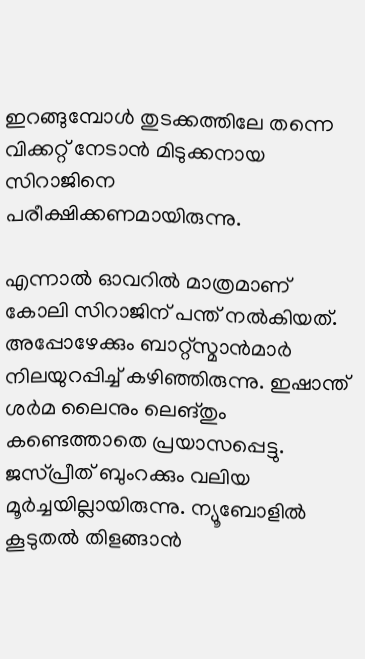ഇറങ്ങുമ്പോള്‍ തുടക്കത്തിലേ തന്നെ വിക്കറ്റ് നേടാന്‍ മിടുക്കനായ സിറാജിനെ പരീക്ഷിക്കണമായിരുന്നു.

എന്നാല്‍ ഓവറില്‍ മാത്രമാണ് കോലി സിറാജിന് പന്ത് നല്‍കിയത്. അപ്പോഴേക്കും ബാറ്റ്‌സ്മാന്‍മാര്‍ നിലയുറപ്പിച്ച് കഴിഞ്ഞിരുന്നു. ഇഷാന്ത് ശര്‍മ ലൈനും ലെങ്തും കണ്ടെത്താതെ പ്രയാസപ്പെട്ടു. ജസ്പ്രീത് ബുംറക്കും വലിയ മൂര്‍ച്ചയില്ലായിരുന്നു. ന്യൂബോളില്‍ കൂടുതല്‍ തിളങ്ങാന്‍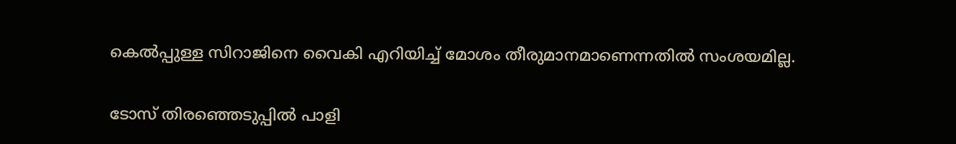കെല്‍പ്പുള്ള സിറാജിനെ വൈകി എറിയിച്ച് മോശം തീരുമാനമാണെന്നതില്‍ സംശയമില്ല.

ടോസ് തിരഞ്ഞെടുപ്പില്‍ പാളി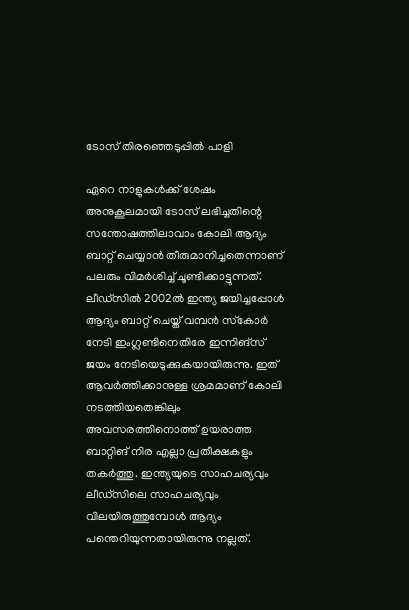ടോസ് തിരഞ്ഞെടുപ്പില്‍ പാളി

ഏറെ നാളുകള്‍ക്ക് ശേഷം അനുകൂലമായി ടോസ് ലഭിച്ചതിന്റെ സന്തോഷത്തിലാവാം കോലി ആദ്യം ബാറ്റ് ചെയ്യാന്‍ തീരുമാനിച്ചതെന്നാണ് പലരും വിമര്‍ശിച്ച് ചൂണ്ടിക്കാട്ടുന്നത്. ലീഡ്‌സില്‍ 2002ല്‍ ഇന്ത്യ ജയിച്ചപ്പോള്‍ ആദ്യം ബാറ്റ് ചെയ്ത് വമ്പന്‍ സ്‌കോര്‍ നേടി ഇംഗ്ലണ്ടിനെതിരേ ഇന്നിങ്‌സ് ജയം നേടിയെടുക്കുകയായിരുന്നു. ഇത് ആവര്‍ത്തിക്കാനുള്ള ശ്രമമാണ് കോലി നടത്തിയതെങ്കിലും അവസരത്തിനൊത്ത് ഉയരാത്ത ബാറ്റിങ് നിര എല്ലാ പ്രതീക്ഷകളും തകര്‍ത്തു. ഇന്ത്യയുടെ സാഹചര്യവും ലീഡ്‌സിലെ സാഹചര്യവും വിലയിരുത്തുമ്പോള്‍ ആദ്യം പന്തെറിയുന്നതായിരുന്നു നല്ലത്.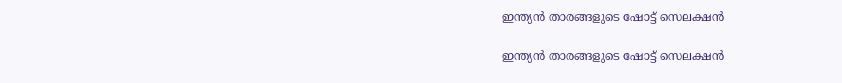ഇന്ത്യന്‍ താരങ്ങളുടെ ഷോട്ട് സെലക്ഷന്‍

ഇന്ത്യന്‍ താരങ്ങളുടെ ഷോട്ട് സെലക്ഷന്‍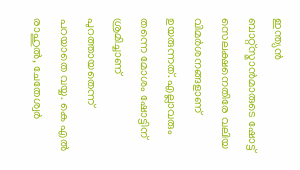ഇന്ത്യന്‍ ബാറ്റ്‌സ്മാന്‍മാരുടെ ഷോട്ട് സെലക്ഷനെതിരേ വലിയ വിമര്‍ശനങ്ങളാണ് ഉയരുന്നത്. എല്ലാവരും തന്നെ മോശം ഷോട്ടിന് ശ്രമിച്ചാണ് പുറത്തായതെന്ന് പറയാതെ വയ്യ. കെ എല്‍ രാഹുല്‍, ചേതേശ്വര്‍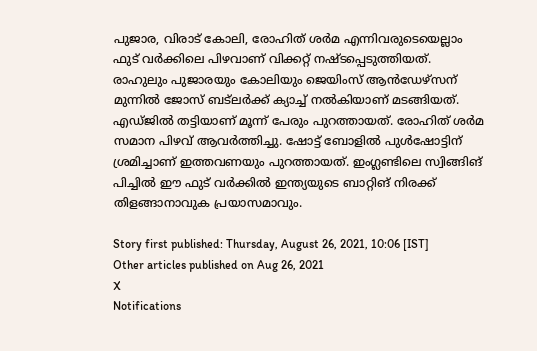പുജാര, വിരാട് കോലി, രോഹിത് ശര്‍മ എന്നിവരുടെയെല്ലാം ഫുട് വര്‍ക്കിലെ പിഴവാണ് വിക്കറ്റ് നഷ്ടപ്പെടുത്തിയത്. രാഹുലും പുജാരയും കോലിയും ജെയിംസ് ആന്‍ഡേഴ്‌സന് മുന്നില്‍ ജോസ് ബട്‌ലര്‍ക്ക് ക്യാച്ച് നല്‍കിയാണ് മടങ്ങിയത്. എഡ്ജില്‍ തട്ടിയാണ് മൂന്ന് പേരും പുറത്തായത്. രോഹിത് ശര്‍മ സമാന പിഴവ് ആവര്‍ത്തിച്ചു. ഷോട്ട് ബോളില്‍ പുള്‍ഷോട്ടിന് ശ്രമിച്ചാണ് ഇത്തവണയും പുറത്തായത്. ഇംഗ്ലണ്ടിലെ സ്വിങ്ങിങ് പിച്ചില്‍ ഈ ഫുട് വര്‍ക്കില്‍ ഇന്ത്യയുടെ ബാറ്റിങ് നിരക്ക് തിളങ്ങാനാവുക പ്രയാസമാവും.

Story first published: Thursday, August 26, 2021, 10:06 [IST]
Other articles published on Aug 26, 2021
X
Notifications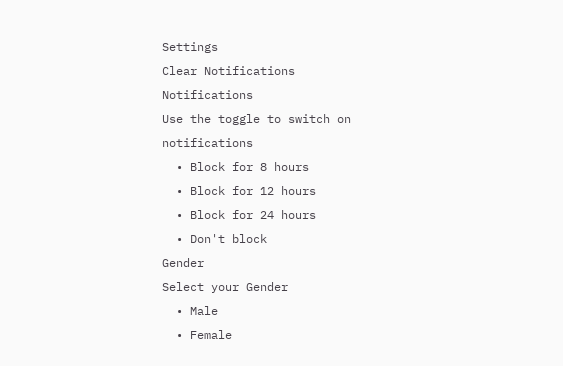Settings
Clear Notifications
Notifications
Use the toggle to switch on notifications
  • Block for 8 hours
  • Block for 12 hours
  • Block for 24 hours
  • Don't block
Gender
Select your Gender
  • Male
  • Female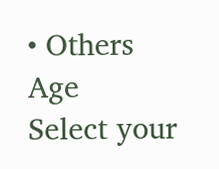• Others
Age
Select your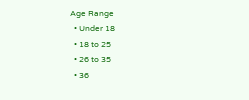Age Range
  • Under 18
  • 18 to 25
  • 26 to 35
  • 36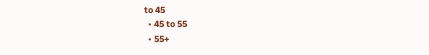to 45
  • 45 to 55
  • 55+